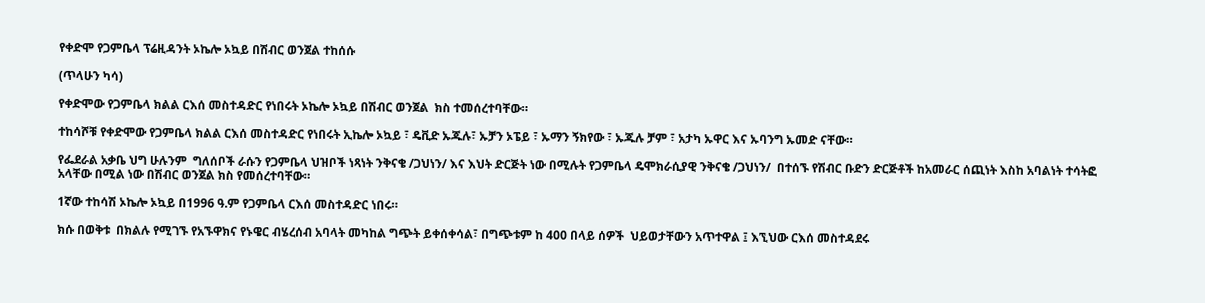የቀድሞ የጋምቤላ ፕሬዚዳንት ኦኬሎ ኦኳይ በሽብር ወንጀል ተከሰሱ

(ጥላሁን ካሳ)

የቀድሞው የጋምቤላ ክልል ርእሰ መስተዳድር የነበሩት ኦኬሎ ኦኳይ በሽብር ወንጀል  ክስ ተመሰረተባቸው።

ተከሳሾቹ የቀድሞው የጋምቤላ ክልል ርእሰ መስተዳድር የነበሩት ኢኬሎ ኦኳይ ፣ ዴቪድ ኡጁሉ፣ ኡቻን ኦፔይ ፣ ኡማን ኝክየው ፣ ኡጁሉ ቻም ፣ አታካ ኡዋር እና ኡባንግ ኡመድ ናቸው።

የፌደራል አቃቤ ህግ ሁሉንም  ግለሰቦች ራሱን የጋምቤላ ህዝቦች ነጻነት ንቅናቄ /ጋህነን/ እና እህት ድርጅት ነው በሚሉት የጋምቤላ ዴሞክራሲያዊ ንቅናቄ /ጋህነን/  በተሰኙ የሽብር ቡድን ድርጅቶች ከአመራር ሰጪነት እስከ አባልነት ተሳትፎ አላቸው በሚል ነው በሽብር ወንጀል ክስ የመሰረተባቸው።

1ኛው ተከሳሽ ኦኬሎ ኦኳይ በ1996 ዓ.ም የጋምቤላ ርእሰ መስተዳድር ነበሩ።

ክሱ በወቅቱ  በክልሉ የሚገኙ የአኙዋክና የኑዌር ብሄረሰብ አባላት መካከል ግጭት ይቀሰቀሳል፣ በግጭቱም ከ 400 በላይ ሰዎች  ህይወታቸውን አጥተዋል ፤ እኚህው ርእሰ መስተዳደሩ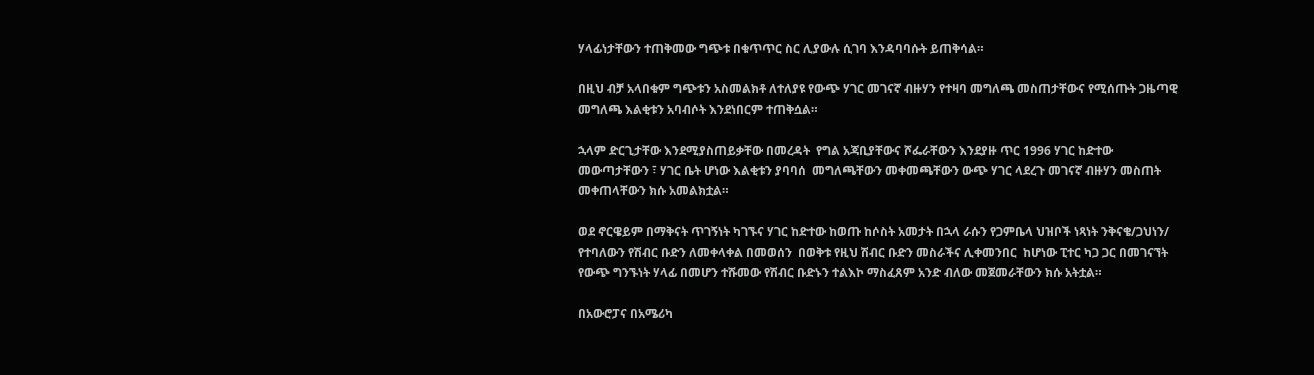ሃላፊነታቸውን ተጠቅመው ግጭቱ በቁጥጥር ስር ሊያውሉ ሲገባ እንዳባባሱት ይጠቅሳል።

በዚህ ብቻ አላበቁም ግጭቱን አስመልክቶ ለተለያዩ የውጭ ሃገር መገናኛ ብዙሃን የተዛባ መግለጫ መስጠታቸውና የሚሰጡት ጋዜጣዊ መግለጫ እልቂቱን አባብሶት እንደነበርም ተጠቅሷል።

ኋላም ድርጊታቸው እንደሚያስጠይቃቸው በመረዳት  የግል አጃቢያቸውና ሾፌራቸውን እንደያዙ ጥር 1996 ሃገር ከድተው መውጣታቸውን ፣ ሃገር ቤት ሆነው እልቂቱን ያባባሰ  መግለጫቸውን መቀመጫቸውን ውጭ ሃገር ላደረጉ መገናኛ ብዙሃን መስጠት መቀጠላቸውን ክሱ አመልክቷል።

ወደ ኖርዌይም በማቅናት ጥገኝነት ካገኙና ሃገር ከድተው ከወጡ ከሶስት አመታት በኋላ ራሱን የጋምቤላ ህዝቦች ነጻነት ንቅናቄ/ጋህነን/ የተባለውን የሽብር ቡድን ለመቀላቀል በመወሰን  በወቅቱ የዚህ ሽብር ቡድን መስራችና ሊቀመንበር  ከሆነው ፒተር ካጋ ጋር በመገናኘት  የውጭ ግንኙነት ሃላፊ በመሆን ተሹመው የሽብር ቡድኑን ተልእኮ ማስፈጸም አንድ ብለው መጀመራቸውን ክሱ አትቷል።

በአውሮፓና በአሜሪካ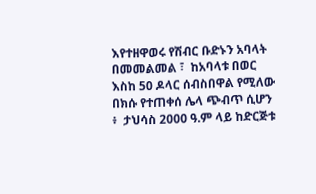እየተዘዋወሩ የሽብር ቡድኑን አባላት በመመልመል ፣  ከአባላቱ በወር እስከ 50 ዶላር ሰብስበዋል የሚለው በክሱ የተጠቀሰ ሌላ ጭብጥ ሲሆን ፥  ታህሳስ 2000 ዓ.ም ላይ ከድርጅቱ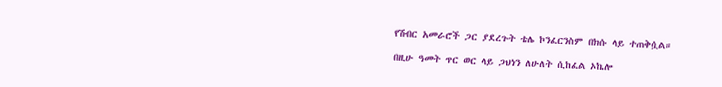የሽብር አመራሮች ጋር ያደረጉት ቴሌ ኮንፈርንስም በክሱ ላይ ተጠቅሷል።

በዚሁ ዓመት ጥር ወር ላይ ጋህነን ለሁለት ሲከፈል ኦኬሎ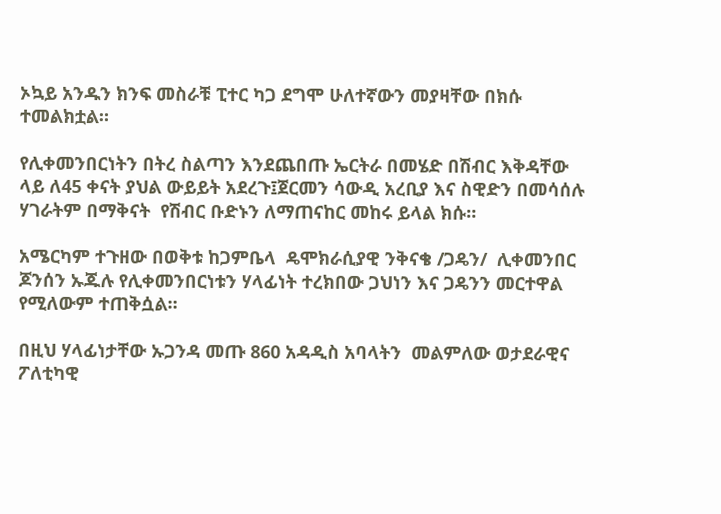ኦኳይ አንዱን ክንፍ መስራቹ ፒተር ካጋ ደግሞ ሁለተኛውን መያዛቸው በክሱ ተመልክቷል።

የሊቀመንበርነትን በትረ ስልጣን እንደጨበጡ ኤርትራ በመሄድ በሽብር እቅዳቸው ላይ ለ45 ቀናት ያህል ውይይት አደረጉ፤ጀርመን ሳውዲ አረቢያ እና ስዊድን በመሳሰሉ ሃገራትም በማቅናት  የሽብር ቡድኑን ለማጠናከር መከሩ ይላል ክሱ።

አሜርካም ተጉዘው በወቅቱ ከጋምቤላ  ዴሞክራሲያዊ ንቅናቄ /ጋዴን/  ሊቀመንበር ጆንሰን ኡጁሉ የሊቀመንበርነቱን ሃላፊነት ተረክበው ጋህነን እና ጋዴንን መርተዋል የሚለውም ተጠቅሷል።

በዚህ ሃላፊነታቸው ኡጋንዳ መጡ 860 አዳዲስ አባላትን  መልምለው ወታደራዊና ፖለቲካዊ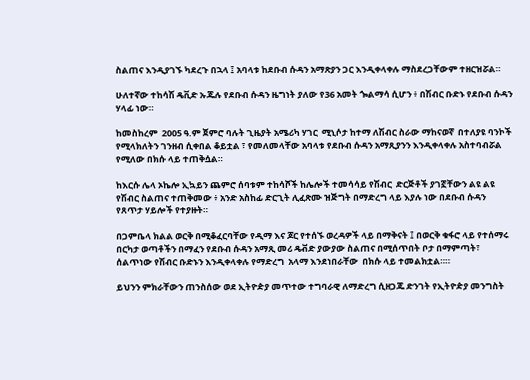ስልጠና እንዲያገኙ ካደረጉ በኋላ ፤ አባላቱ ከደቡብ ሱዳን አማጽያን ጋር እንዲቀላቀሉ ማስደረጋቸውም ተዘርዝሯል።

ሁለተኛው ተከሳሽ ዴቪድ ኡጁሉ የደቡብ ሱዳን ዜግነት ያለው የ36 አመት ጐልማሳ ሲሆን ፥ በሽብር ቡድኑ የደቡብ ሱዳን ሃላፊ ነው።

ከመስከረም  2005 ዓ.ም ጀምሮ ባሉት ጊዜያት አሜሪካ ሃገር  ሚኒሶታ ከተማ ለሽብር ስራው ማከናወኛ  በተለያዩ ባንኮች የሚላክለትን ገንዘብ ሲቀበል ቆይቷል ፣ የመለመላቸው አባላቱ የደቡብ ሱዳን አማጺያንን እንዲቀላቀሉ አስተባብሯል የሚለው በክሱ ላይ ተጠቅሷል።

ከእርሱ ሌላ ኦኬሎ ኢኳይን ጨምሮ ሰባቱም ተከሳሾች ከሌሎች ተመሳሳይ የሽብር  ድርጅቶች ያገኟቸውን ልዩ ልዩ የሽብር ስልጠና ተጠቅመው ፥ አንድ አስከፊ ድርጊት ሊፈጽሙ ዝጅግት በማድረግ ላይ እያሉ ነው በደቡብ ሱዳን የጸጥታ ሃይሎች የተያዙት።

በጋምቤላ ክልል ወርቅ በሚቆፈርባቸው የዲማ እና ጆር የተሰኙ ወረዳዎች ላይ በማቅናት ፤ በወርቅ ቁፋሮ ላይ የተሰማሩ በርካታ ወጣቶችን በማፈን የደቡብ ሱዳን አማጺ መሪ ዴቭድ ያውያው ስልጠና በሚሰጥበት ቦታ በማምጣት፣  ሰልጥነው የሽብር ቡድኑን እንዲቀላቀሉ የማድረግ  አላማ እንደነበራቸው  በክሱ ላይ ተመልክቷል።።

ይህንን ምክራቸውን ጠንስሰው ወደ ኢትዮዽያ መጥተው ተግባራዊ ለማድረግ ሲዘጋጁ ድንገት የኢትዮዽያ መንግስት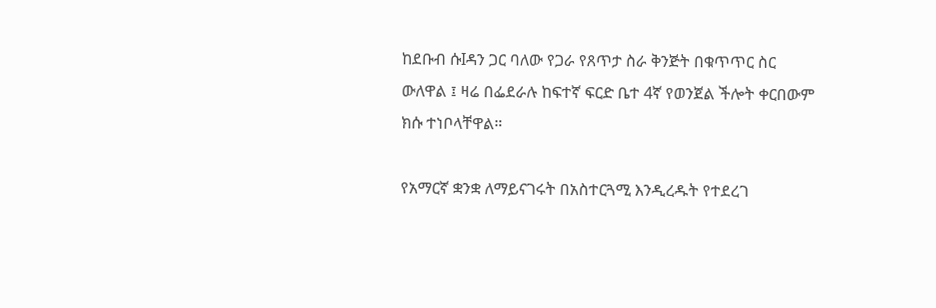ከደቡብ ሱIዳን ጋር ባለው የጋራ የጸጥታ ስራ ቅንጅት በቁጥጥር ስር ውለዋል ፤ ዛሬ በፌደራሉ ከፍተኛ ፍርድ ቤተ 4ኛ የወንጀል ችሎት ቀርበውም  ክሱ ተነቦላቸዋል።

የአማርኛ ቋንቋ ለማይናገሩት በአስተርጓሚ እንዲረዱት የተደረገ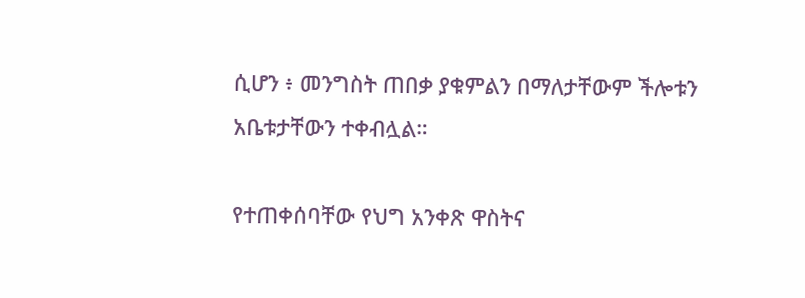ሲሆን ፥ መንግስት ጠበቃ ያቁምልን በማለታቸውም ችሎቱን አቤቱታቸውን ተቀብሏል።

የተጠቀሰባቸው የህግ አንቀጽ ዋስትና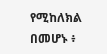የሚከለክል በመሆኑ ፥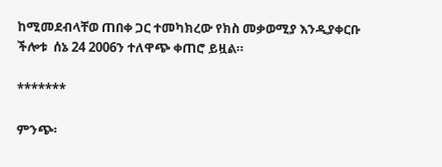ከሚመደብላቸወ ጠበቀ ጋር ተመካክረው የክስ መቃወሚያ እንዲያቀርቡ ችሎቱ  ሰኔ 24 2006ን ተለዋጭ ቀጠሮ ይዟል።

*******

ምንጭ፡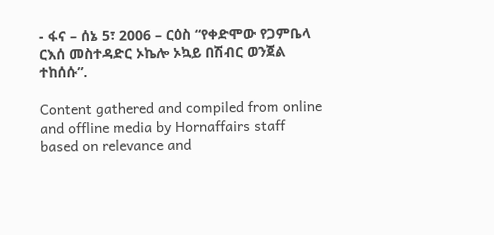- ፋና – ሰኔ 5፣ 2006 – ርዕስ “የቀድሞው የጋምቤላ ርእሰ መስተዳድር ኦኬሎ ኦኳይ በሽብር ወንጀል ተከሰሱ”.

Content gathered and compiled from online and offline media by Hornaffairs staff based on relevance and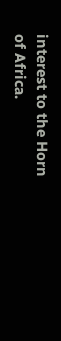interest to the Horn of Africa.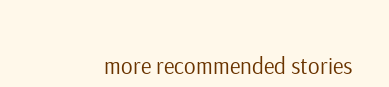more recommended stories